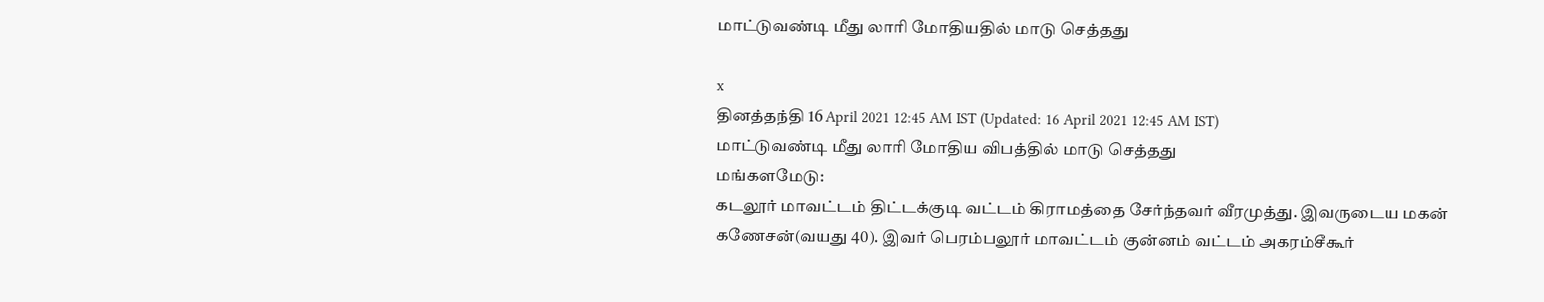மாட்டுவண்டி மீது லாரி மோதியதில் மாடு செத்தது

x
தினத்தந்தி 16 April 2021 12:45 AM IST (Updated: 16 April 2021 12:45 AM IST)
மாட்டுவண்டி மீது லாரி மோதிய விபத்தில் மாடு செத்தது
மங்களமேடு:
கடலூர் மாவட்டம் திட்டக்குடி வட்டம் கிராமத்தை சேர்ந்தவர் வீரமுத்து. இவருடைய மகன் கணேசன்(வயது 40). இவர் பெரம்பலூர் மாவட்டம் குன்னம் வட்டம் அகரம்சீகூர்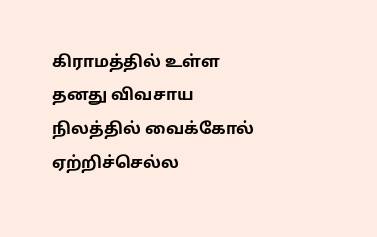கிராமத்தில் உள்ள தனது விவசாய நிலத்தில் வைக்கோல் ஏற்றிச்செல்ல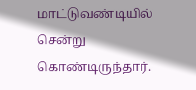மாட்டுவண்டியில் சென்று கொண்டிருந்தார்.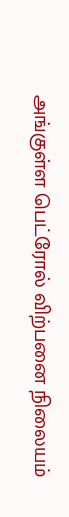அங்குள்ள பெட்ரோல் விற்பனை நிலையம்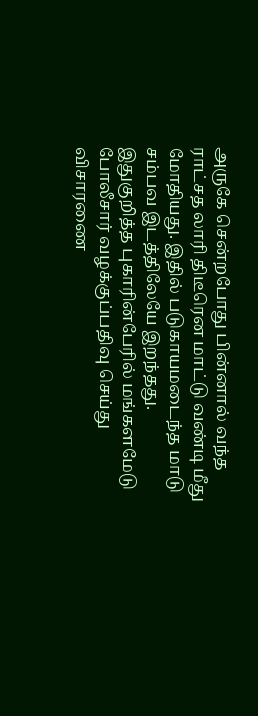அருகே சென்றபோது பின்னால் வந்த ராட்சத லாரி திடீரென மாட்டு வண்டி மீது மோதியது. இதில் படுகாயமடைந்த மாடு சம்பவ இடத்திலேயே இறந்தது. இதுகுறித்த புகாரின்பேரில் மங்களமேடு போலீசார் வழக்குப்பதிவு செய்து விசாரணை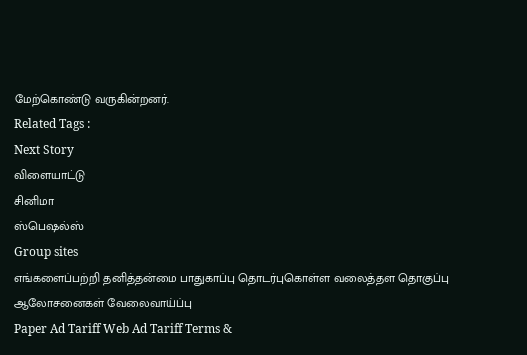மேற்கொண்டு வருகின்றனர்.
Related Tags :
Next Story
விளையாட்டு
சினிமா
ஸ்பெஷல்ஸ்
Group sites
எங்களைப்பற்றி தனித்தன்மை பாதுகாப்பு தொடர்புகொள்ள வலைத்தள தொகுப்பு ஆலோசனைகள் வேலைவாய்ப்பு
Paper Ad Tariff Web Ad Tariff Terms &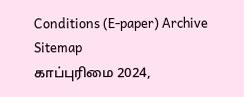Conditions (E-paper) Archive Sitemap
காப்புரிமை 2024,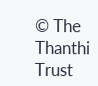© The Thanthi Trust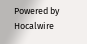Powered by Hocalwire